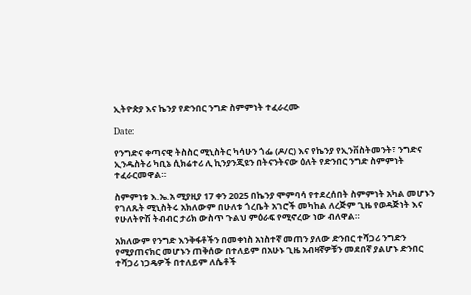ኢትዮጵያ እና ኬንያ የድንበር ንግድ ስምምነት ተፈራረሙ

Date:

የንግድና ቀጣናዊ ትስስር ሚኒስትር ካሳሁን ጎፌ (ዶ/ር) እና የኬንያ የኢንቨስትመንት፣ ንግድና ኢንዱስትሪ ካቢኔ ሲክሬተሪ ሊ ኪንያንጂዩን በትናንትናው ዕለት የድንበር ንግድ ስምምነት ተፈራርመዋል።

ስምምነቱ እ.ኤ.አ ሚያዚያ 17 ቀን 2025 በኬንያ ሞምባሳ የተደረሰበት ስምምነት አካል መሆኑን የገለጹት ሚኒስትሩ አክለውም በሁለቱ ጎረቤት አገሮች መካከል ለረጅም ጊዜ የወዳጅነት እና የሁለትዮሽ ትብብር ታሪክ ውስጥ ጉልህ ምዕራፍ የሚኖረው ነው ብለዋል።

አክለውም የንግድ እንቅፋቶችን በመቀነስ አነስተኛ መጠን ያለው ድንበር ተሻጋሪ ንግድን የሚያጠናክር መሆኑን ጠቅሰው በተለይም በአሁኑ ጊዜ አብዛኛዎቹን መደበኛ ያልሆኑ ድንበር ተሻጋሪ ነጋዴዎች በተለይም ለሴቶች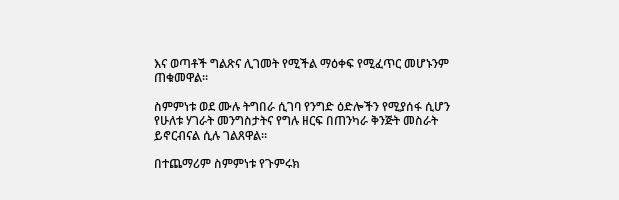እና ወጣቶች ግልጽና ሊገመት የሚችል ማዕቀፍ የሚፈጥር መሆኑንም ጠቁመዋል።

ስምምነቱ ወደ ሙሉ ትግበራ ሲገባ የንግድ ዕድሎችን የሚያሰፋ ሲሆን የሁለቱ ሃገራት መንግስታትና የግሉ ዘርፍ በጠንካራ ቅንጅት መስራት ይኖርብናል ሲሉ ገልጸዋል።

በተጨማሪም ስምምነቱ የጉምሩክ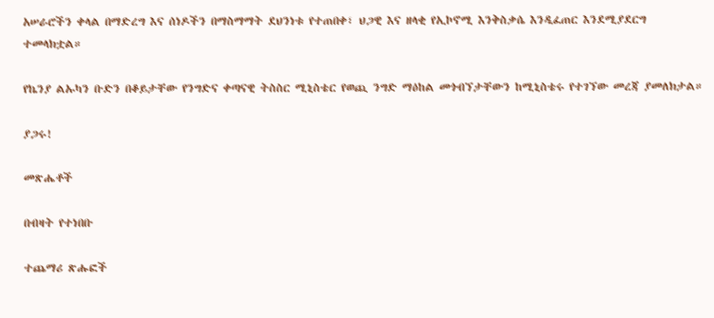አሠራሮችን ቀላል በማድረግ እና ሰነዶችን በማስማማት ደህንነቱ የተጠበቀ፣ ህጋዊ እና ዘላቂ የኢኮኖሚ እንቅስቃሴ እንዲፈጠር እንደሚያደርግ ተመላክቷል።

የኬንያ ልኡካን ቡድን በቆይታቸው የንግድና ቀጣናዊ ትስስር ሚኒስቴር የወጪ ንግድ ማዕከል መጎብኘታቸውን ከሚኒስቴሩ የተገኘው መረጃ ያመለክታል።

ያጋሩ!

መጽሔቶች

በብዛት የተነበቡ

ተጨማሪ ጽሑፎች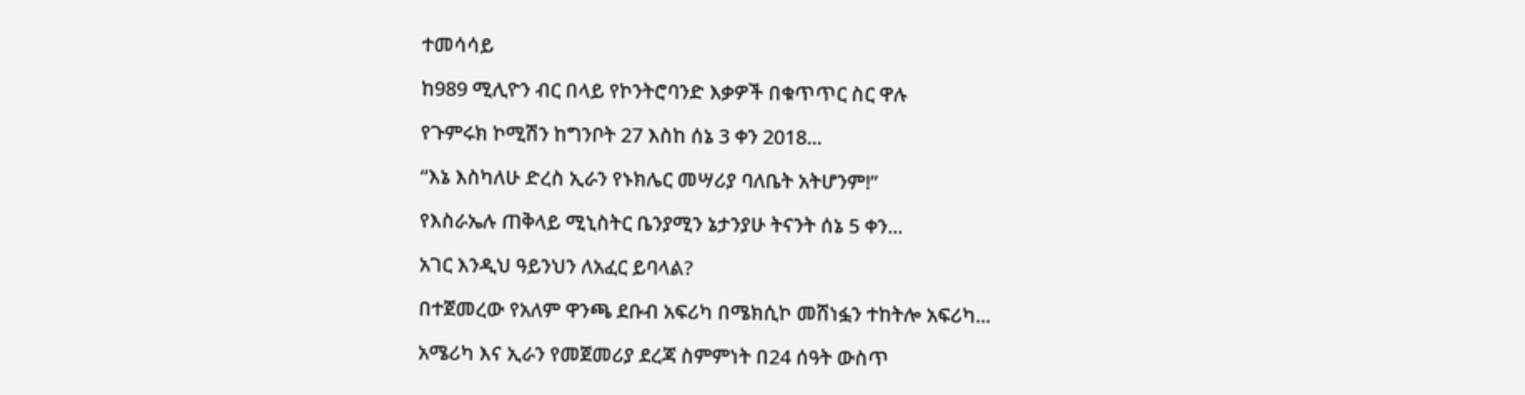ተመሳሳይ

ከ989 ሚሊዮን ብር በላይ የኮንትሮባንድ እቃዎች በቁጥጥር ስር ዋሉ

የጉምሩክ ኮሚሽን ከግንቦት 27 እስከ ሰኔ 3 ቀን 2018...

“እኔ እስካለሁ ድረስ ኢራን የኑክሌር መሣሪያ ባለቤት አትሆንም!”

የእስራኤሉ ጠቅላይ ሚኒስትር ቤንያሚን ኔታንያሁ ትናንት ሰኔ 5 ቀን...

አገር እንዲህ ዓይንህን ለአፈር ይባላል?

በተጀመረው የአለም ዋንጫ ደቡብ አፍሪካ በሜክሲኮ መሸነፏን ተከትሎ አፍሪካ...

አሜሪካ እና ኢራን የመጀመሪያ ደረጃ ስምምነት በ24 ሰዓት ውስጥ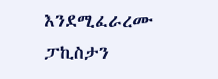እንደሚፈራረሙ ፓኪስታን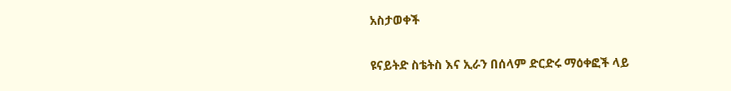አስታወቀች

ዩናይትድ ስቴትስ እና ኢራን በሰላም ድርድሩ ማዕቀፎች ላይ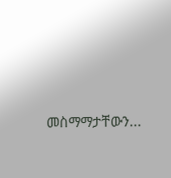መስማማታቸውን...